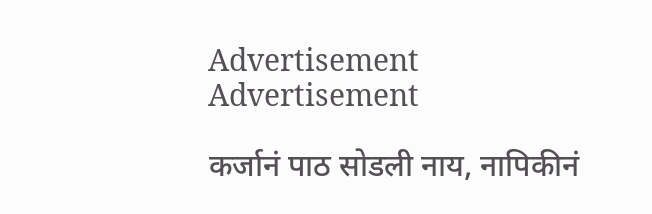Advertisement Advertisement

कर्जानं पाठ सोडली नाय, नापिकीनं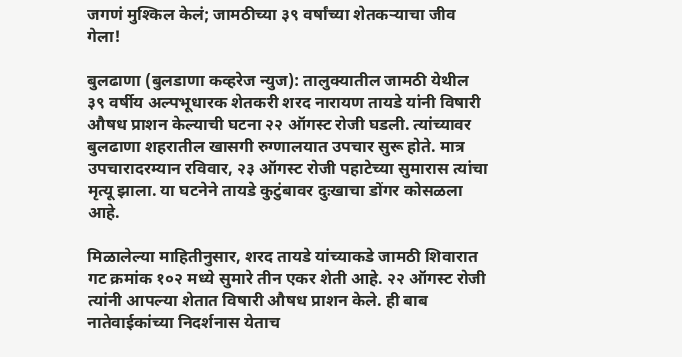जगणं मुश्किल केलं; जामठीच्या ३९ वर्षांच्या शेतकऱ्याचा जीव गेला!

बुलढाणा (बुलडाणा कव्हरेज न्युज): तालुक्यातील जामठी येथील ३९ वर्षीय अल्पभूधारक शेतकरी शरद नारायण तायडे यांनी विषारी औषध प्राशन केल्याची घटना २२ ऑगस्ट रोजी घडली. त्यांच्यावर बुलढाणा शहरातील खासगी रुग्णालयात उपचार सुरू होते. मात्र उपचारादरम्यान रविवार, २३ ऑगस्ट रोजी पहाटेच्या सुमारास त्यांचा मृत्यू झाला. या घटनेने तायडे कुटुंबावर दुःखाचा डोंगर कोसळला आहे.

मिळालेल्या माहितीनुसार, शरद तायडे यांच्याकडे जामठी शिवारात गट क्रमांक १०२ मध्ये सुमारे तीन एकर शेती आहे. २२ ऑगस्ट रोजी त्यांनी आपल्या शेतात विषारी औषध प्राशन केले. ही बाब नातेवाईकांच्या निदर्शनास येताच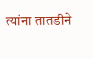त्यांना तातडीने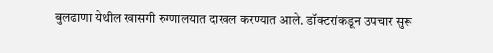बुलढाणा येथील खासगी रुग्णालयात दाखल करण्यात आले. डॉक्टरांकडून उपचार सुरू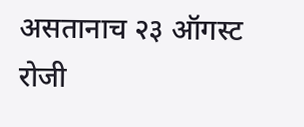असतानाच २३ ऑगस्ट रोजी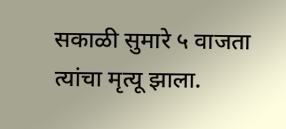सकाळी सुमारे ५ वाजता त्यांचा मृत्यू झाला.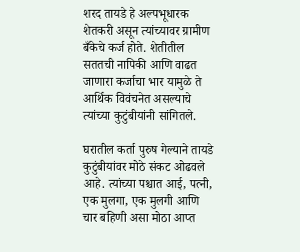शरद तायडे हे अल्पभूधारक शेतकरी असून त्यांच्यावर ग्रामीण बँकेचे कर्ज होते. शेतीतील सततची नापिकी आणि वाढत जाणारा कर्जाचा भार यामुळे ते आर्थिक विवंचनेत असल्याचे त्यांच्या कुटुंबीयांनी सांगितले.

घरातील कर्ता पुरुष गेल्याने तायडे कुटुंबीयांवर मोठे संकट ओढवले आहे. त्यांच्या पश्चात आई, पत्नी, एक मुलगा, एक मुलगी आणि चार बहिणी असा मोठा आप्त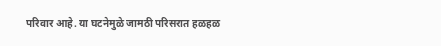परिवार आहे. या घटनेमुळे जामठी परिसरात हळहळ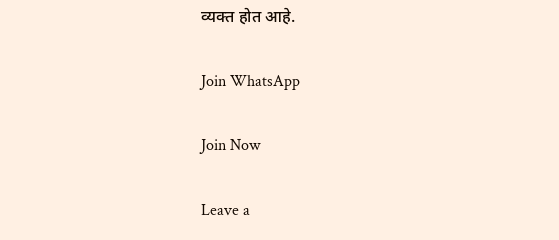व्यक्त होत आहे.

Join WhatsApp

Join Now

Leave a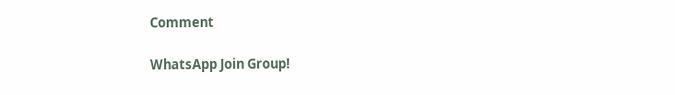Comment

WhatsApp Join Group!